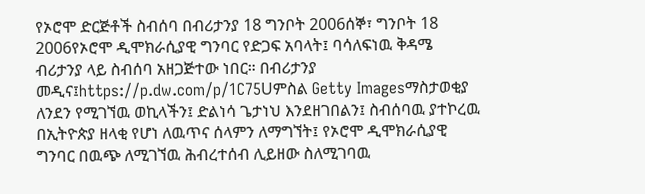የኦሮሞ ድርጅቶች ስብሰባ በብሪታንያ 18 ግንቦት 2006ሰኞ፣ ግንቦት 18 2006የኦሮሞ ዲሞክራሲያዊ ግንባር የድጋፍ አባላት፤ ባሳለፍነዉ ቅዳሜ ብሪታንያ ላይ ስብሰባ አዘጋጅተው ነበር። በብሪታንያ መዲና፤https://p.dw.com/p/1C75Uምስል Getty Imagesማስታወቂያ ለንደን የሚገኘዉ ወኪላችን፤ ድልነሳ ጌታነህ እንደዘገበልን፤ ስብሰባዉ ያተኮረዉ በኢትዮጵያ ዘላቂ የሆነ ለዉጥና ሰላምን ለማግኘት፤ የኦሮሞ ዲሞክራሲያዊ ግንባር በዉጭ ለሚገኘዉ ሕብረተሰብ ሊይዘው ስለሚገባዉ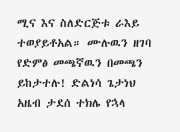ሚና እና ስለድርጅቱ ራእይ ተወያይቶአል። ሙሉዉን ዘገባ የድምፅ መጫኛዉን በመጫን ይከታተሉ! ድልነሳ ጌታነህ አዜብ ታደሰ ተክሌ የኋላ